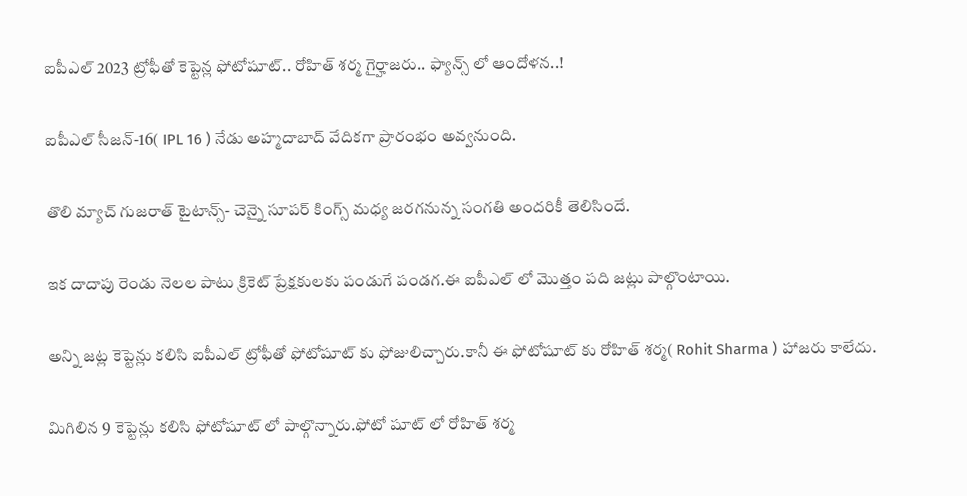ఐపీఎల్ 2023 ట్రోఫీతో కెప్టెన్ల ఫోటోషూట్.. రోహిత్ శర్మ గైర్హాజరు.. ఫ్యాన్స్ లో ఆందోళన..!

ఐపీఎల్ సీజన్-16( IPL 16 ) నేడు అహ్మదాబాద్ వేదికగా ప్రారంభం అవ్వనుంది.

తొలి మ్యాచ్ గుజరాత్ టైటాన్స్- చెన్నై సూపర్ కింగ్స్ మధ్య జరగనున్న సంగతి అందరికీ తెలిసిందే.

ఇక దాదాపు రెండు నెలల పాటు క్రికెట్ ప్రేక్షకులకు పండుగే పండగ.ఈ ఐపీఎల్ లో మొత్తం పది జట్లు పాల్గొంటాయి.

అన్ని జట్ల కెప్టెన్లు కలిసి ఐపీఎల్ ట్రోఫీతో ఫోటోషూట్ కు ఫోజులిచ్చారు.కానీ ఈ ఫోటోషూట్ కు రోహిత్ శర్మ( Rohit Sharma ) హాజరు కాలేదు.

మిగిలిన 9 కెప్టెన్లు కలిసి ఫోటోషూట్ లో పాల్గొన్నారు.ఫోటో షూట్ లో రోహిత్ శర్మ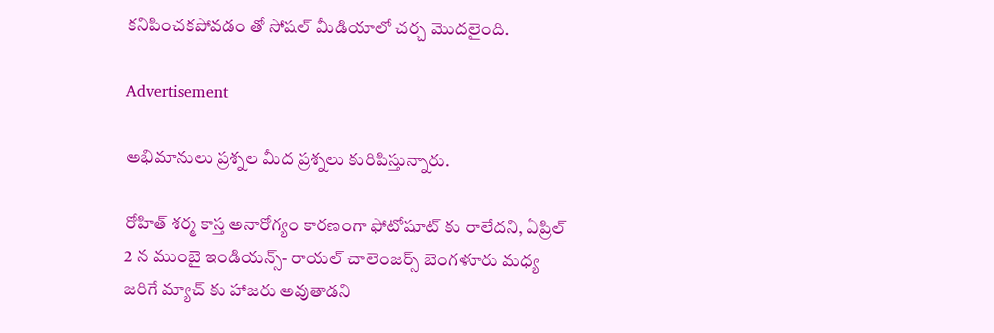కనిపించకపోవడం తో సోషల్ మీడియాలో చర్చ మొదలైంది.

Advertisement

అభిమానులు ప్రశ్నల మీద ప్రశ్నలు కురిపిస్తున్నారు.

రోహిత్ శర్మ కాస్త అనారోగ్యం కారణంగా ఫోటోషూట్ కు రాలేదని, ఏప్రిల్ 2 న ముంబై ఇండియన్స్- రాయల్ చాలెంజర్స్ బెంగళూరు మధ్య జరిగే మ్యాచ్ కు హాజరు అవుతాడని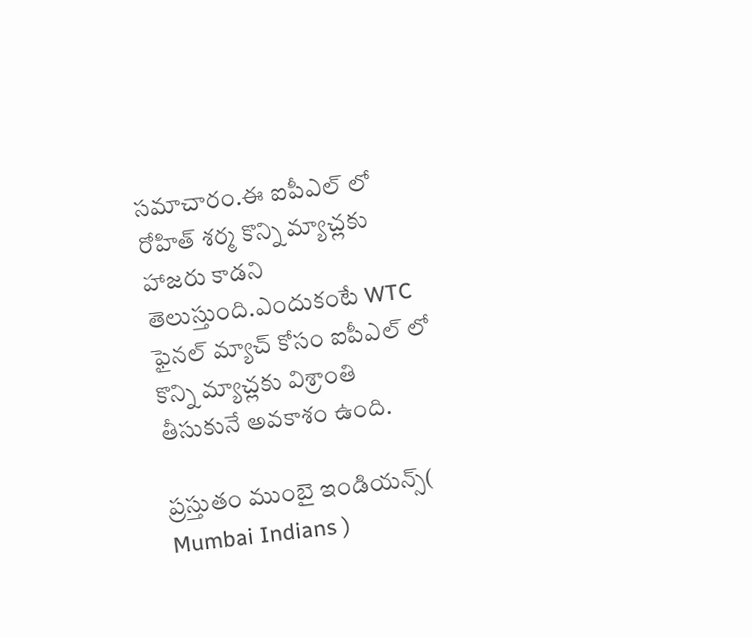సమాచారం.ఈ ఐపీఎల్ లో రోహిత్ శర్మ కొన్ని మ్యాచ్లకు హాజరు కాడని తెలుస్తుంది.ఎందుకంటే WTC ఫైనల్ మ్యాచ్ కోసం ఐపీఎల్ లో కొన్ని మ్యాచ్లకు విశ్రాంతి తీసుకునే అవకాశం ఉంది.

ప్రస్తుతం ముంబై ఇండియన్స్( Mumbai Indians )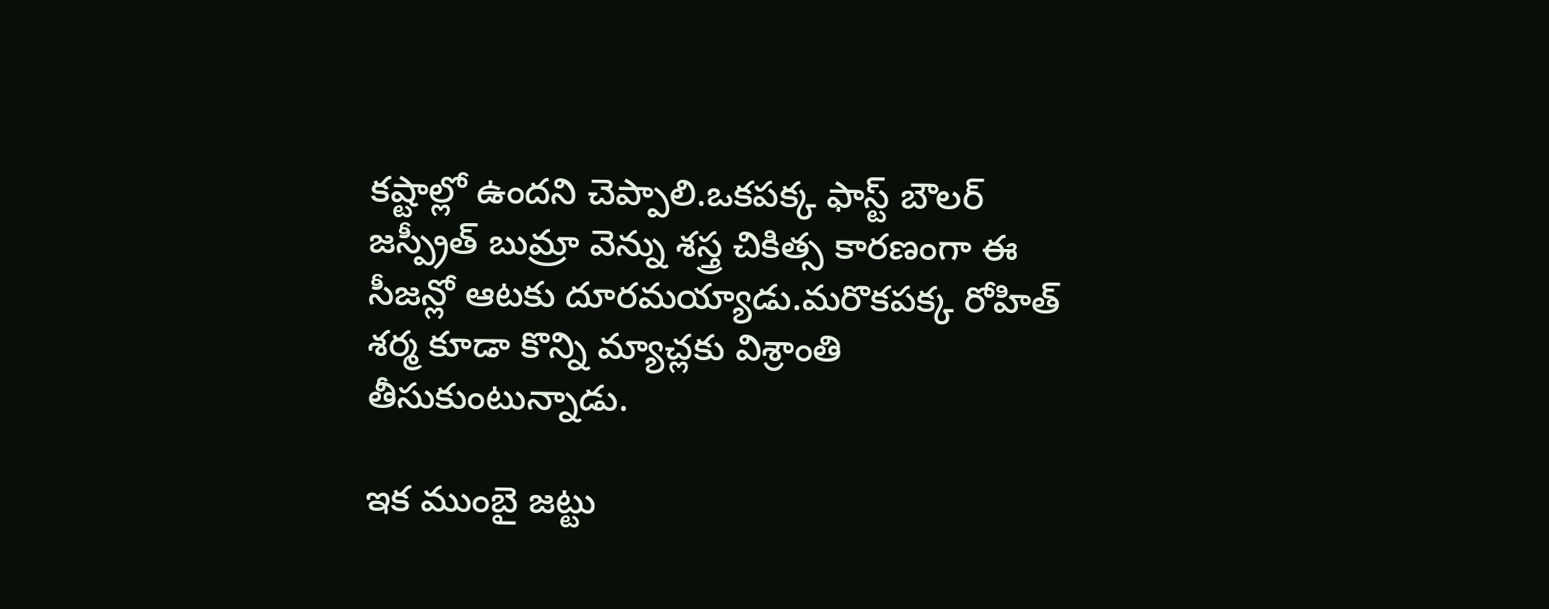కష్టాల్లో ఉందని చెప్పాలి.ఒకపక్క ఫాస్ట్ బౌలర్ జస్ప్రీత్ బుమ్రా వెన్ను శస్త్ర చికిత్స కారణంగా ఈ సీజన్లో ఆటకు దూరమయ్యాడు.మరొకపక్క రోహిత్ శర్మ కూడా కొన్ని మ్యాచ్లకు విశ్రాంతి తీసుకుంటున్నాడు.

ఇక ముంబై జట్టు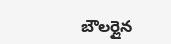బౌలర్లైన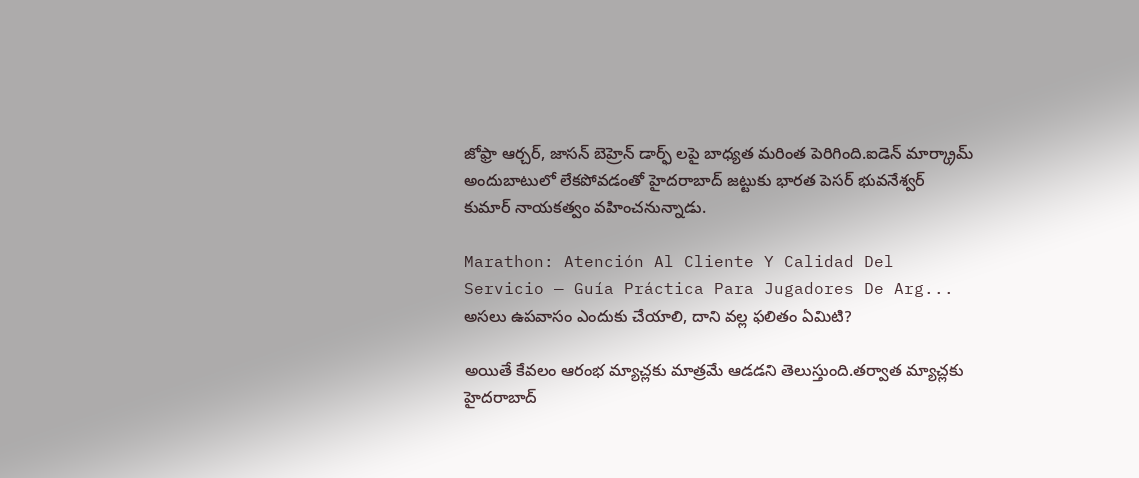జోఫ్రా ఆర్చర్, జాసన్ బెహ్రెన్ డార్ఫ్ లపై బాధ్యత మరింత పెరిగింది.ఐడెన్ మార్క్రామ్ అందుబాటులో లేకపోవడంతో హైదరాబాద్ జట్టుకు భారత పెసర్ భువనేశ్వర్ కుమార్ నాయకత్వం వహించనున్నాడు.

Marathon: Atención Al Cliente Y Calidad Del Servicio — Guía Práctica Para Jugadores De Arg...
అసలు ఉపవాసం ఎందుకు చేయాలి, దాని వల్ల ఫలితం ఏమిటి?

అయితే కేవలం ఆరంభ మ్యాచ్లకు మాత్రమే ఆడడని తెలుస్తుంది.తర్వాత మ్యాచ్లకు హైదరాబాద్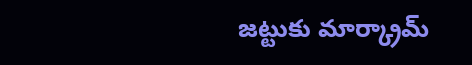జట్టుకు మార్క్రామ్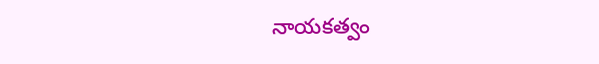నాయకత్వం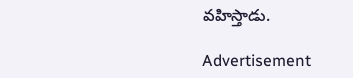వహిస్తాడు.

Advertisement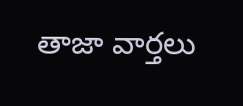తాజా వార్తలు